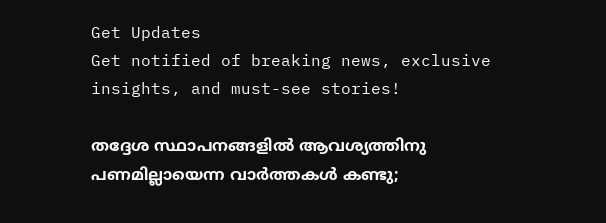Get Updates
Get notified of breaking news, exclusive insights, and must-see stories!

തദ്ദേശ സ്ഥാപനങ്ങളില്‍ ആവശ്യത്തിനു പണമില്ലായെന്ന വാർത്തകൾ കണ്ടു;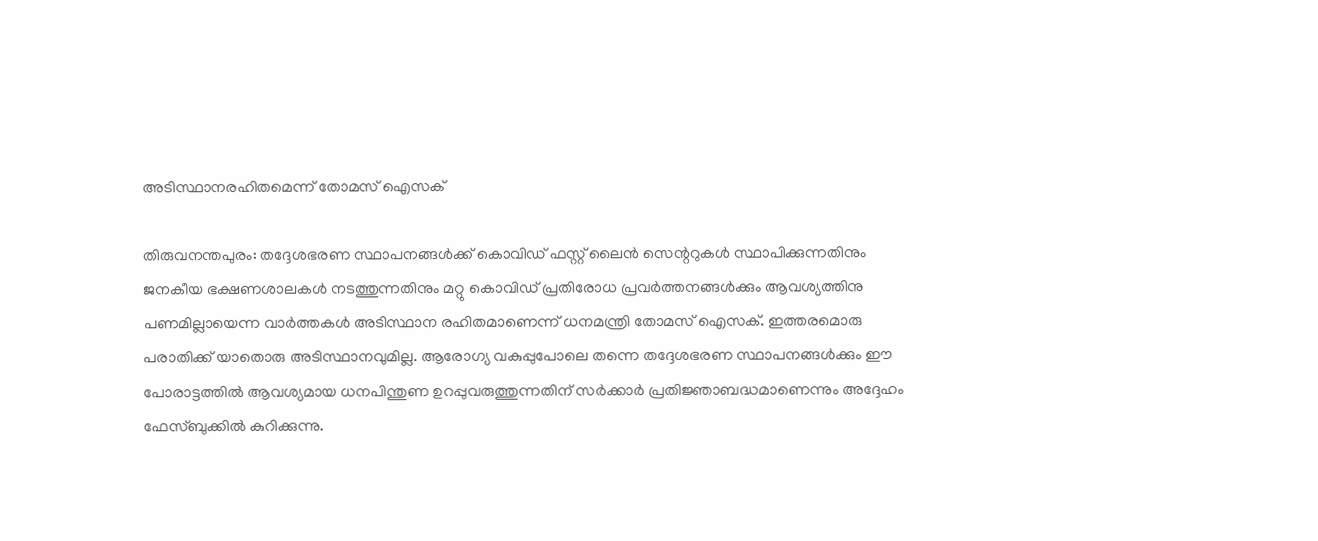അടിസ്ഥാനരഹിതമെന്ന് തോമസ് ഐസക്

തിരുവനന്തപുരം: തദ്ദേശഭരണ സ്ഥാപനങ്ങൾക്ക് കൊവിഡ് ഫസ്റ്റ് ലൈൻ സെന്ററുകൾ സ്ഥാപിക്കുന്നതിനും ജനകീയ ഭക്ഷണശാലകൾ നടത്തുന്നതിനും മറ്റു കൊവിഡ് പ്രതിരോധ പ്രവർത്തനങ്ങൾക്കും ആവശ്യത്തിനു പണമില്ലായെന്ന വാര്‍ത്തകള്‍ അടിസ്ഥാന രഹിതമാണെന്ന് ധനമന്ത്രി തോമസ് ഐസക്. ഇത്തരമൊരു പരാതിക്ക് യാതൊരു അടിസ്ഥാനവുമില്ല. ആരോഗ്യ വകുപ്പുപോലെ തന്നെ തദ്ദേശഭരണ സ്ഥാപനങ്ങൾക്കും ഈ പോരാട്ടത്തിൽ ആവശ്യമായ ധനപിന്തുണ ഉറപ്പുവരുത്തുന്നതിന് സർക്കാർ പ്രതിജ്ഞാബദ്ധമാണെന്നും അദ്ദേഹം ഫേസ്ബുക്കില്‍ കുറിക്കുന്നു.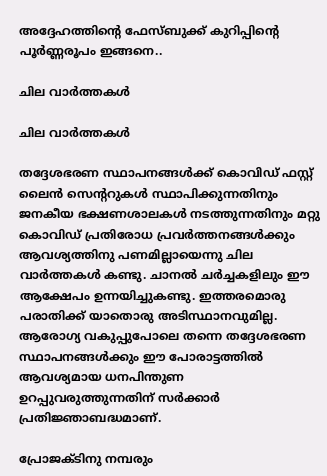അദ്ദേഹത്തിന്‍റെ ഫേസ്ബുക്ക് കുറിപ്പിന്‍റെ പൂര്‍ണ്ണരൂപം ഇങ്ങനെ..

ചില വാർത്തകൾ

ചില വാർത്തകൾ

തദ്ദേശഭരണ സ്ഥാപനങ്ങൾക്ക് കൊവിഡ് ഫസ്റ്റ് ലൈൻ സെന്ററുകൾ സ്ഥാപിക്കുന്നതിനും ജനകീയ ഭക്ഷണശാലകൾ നടത്തുന്നതിനും മറ്റു കൊവിഡ് പ്രതിരോധ പ്രവർത്തനങ്ങൾക്കും ആവശ്യത്തിനു പണമില്ലായെന്നു ചില വാർത്തകൾ കണ്ടു. ചാനൽ ചർച്ചകളിലും ഈ ആക്ഷേപം ഉന്നയിച്ചുകണ്ടു. ഇത്തരമൊരു പരാതിക്ക് യാതൊരു അടിസ്ഥാനവുമില്ല. ആരോഗ്യ വകുപ്പുപോലെ തന്നെ തദ്ദേശഭരണ സ്ഥാപനങ്ങൾക്കും ഈ പോരാട്ടത്തിൽ ആവശ്യമായ ധനപിന്തുണ ഉറപ്പുവരുത്തുന്നതിന് സർക്കാർ പ്രതിജ്ഞാബദ്ധമാണ്.

പ്രോജക്ടിനു നമ്പരും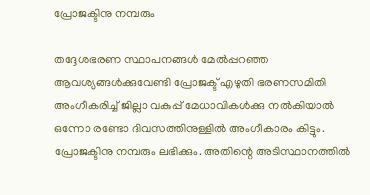പ്രോജക്ടിനു നമ്പരും

തദ്ദേശഭരണ സ്ഥാപനങ്ങൾ മേൽപ്പറഞ്ഞ ആവശ്യങ്ങൾക്കുവേണ്ടി പ്രോജക്ട് എഴുതി ഭരണസമിതി അംഗീകരിച്ച് ജില്ലാ വകുപ്പ് മേധാവികൾക്കു നൽകിയാൽ ഒന്നോ രണ്ടോ ദിവസത്തിനുള്ളിൽ അംഗീകാരം കിട്ടും. പ്രോജക്ടിനു നമ്പരും ലഭിക്കും. അതിന്റെ അടിസ്ഥാനത്തിൽ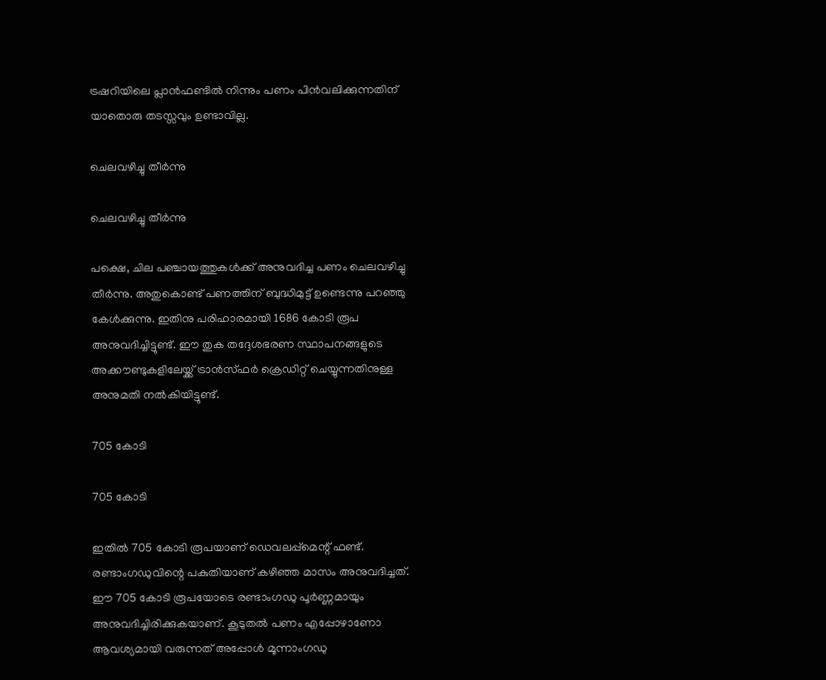ട്രഷറിയിലെ പ്ലാൻഫണ്ടിൽ നിന്നും പണം പിൻവലിക്കുന്നതിന് യാതൊരു തടസ്സവും ഉണ്ടാവില്ല.

ചെലവഴിച്ചു തീർന്നു

ചെലവഴിച്ചു തീർന്നു

പക്ഷെ, ചില പഞ്ചായത്തുകൾക്ക് അനുവദിച്ച പണം ചെലവഴിച്ചു തീർന്നു. അതുകൊണ്ട് പണത്തിന് ബുദ്ധിമുട്ട് ഉണ്ടെന്നു പറഞ്ഞു കേൾക്കുന്നു. ഇതിനു പരിഹാരമായി 1686 കോടി രൂപ അനുവദിച്ചിട്ടുണ്ട്. ഈ തുക തദ്ദേശഭരണ സ്ഥാപനങ്ങളുടെ അക്കൗണ്ടുകളിലേയ്ക്ക് ട്രാൻസ്ഫർ ക്രെഡിറ്റ് ചെയ്യുന്നതിനുള്ള അനുമതി നൽകിയിട്ടുണ്ട്.

705 കോടി

705 കോടി

ഇതിൽ 705 കോടി രൂപയാണ് ഡെവലപ്പ്മെന്റ് ഫണ്ട്. രണ്ടാംഗഡുവിന്റെ പകുതിയാണ് കഴിഞ്ഞ മാസം അനുവദിച്ചത്. ഈ 705 കോടി രൂപയോടെ രണ്ടാംഗഡു പൂർണ്ണമായും അനുവദിച്ചിരിക്കുകയാണ്. കൂടുതൽ പണം എപ്പോഴാണോ ആവശ്യമായി വരുന്നത് അപ്പോൾ മൂന്നാംഗഡു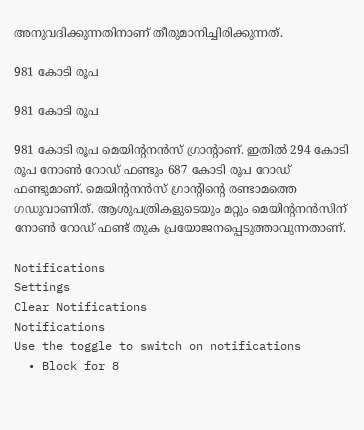അനുവദിക്കുന്നതിനാണ് തീരുമാനിച്ചിരിക്കുന്നത്.

981 കോടി രൂപ

981 കോടി രൂപ

981 കോടി രൂപ മെയിന്റനൻസ് ഗ്രാന്റാണ്. ഇതിൽ 294 കോടി രൂപ നോൺ റോഡ് ഫണ്ടും 687 കോടി രൂപ റോഡ് ഫണ്ടുമാണ്. മെയിന്റനൻസ് ഗ്രാന്റിന്റെ രണ്ടാമത്തെ ഗഡുവാണിത്. ആശുപത്രികളുടെയും മറ്റും മെയിന്റനൻസിന് നോൺ റോഡ് ഫണ്ട് തുക പ്രയോജനപ്പെടുത്താവുന്നതാണ്.

Notifications
Settings
Clear Notifications
Notifications
Use the toggle to switch on notifications
  • Block for 8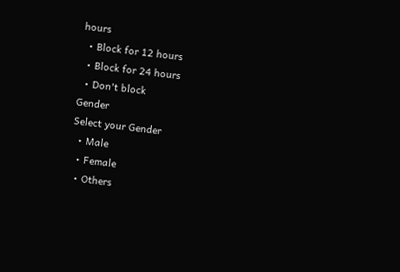hours
  • Block for 12 hours
  • Block for 24 hours
  • Don't block
Gender
Select your Gender
  • Male
  • Female
  • Others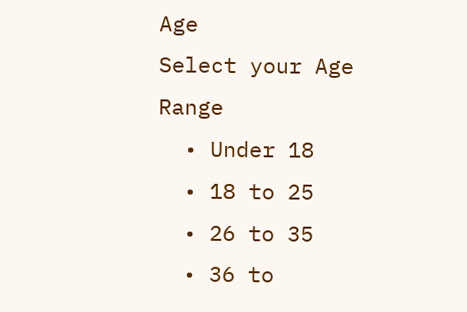Age
Select your Age Range
  • Under 18
  • 18 to 25
  • 26 to 35
  • 36 to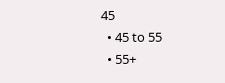45
  • 45 to 55
  • 55+